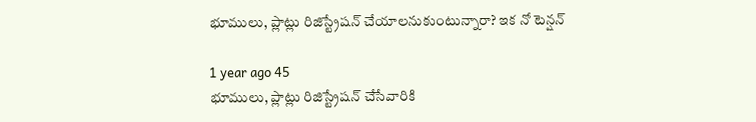భూములు, ప్లాట్లు రిజిస్ట్రేషన్ చేయాలనుకుంటున్నారా? ఇక నో టెన్షన్

1 year ago 45
భూములు, ప్లాట్లు రిజిస్ట్రేషన్ చేసేవారికి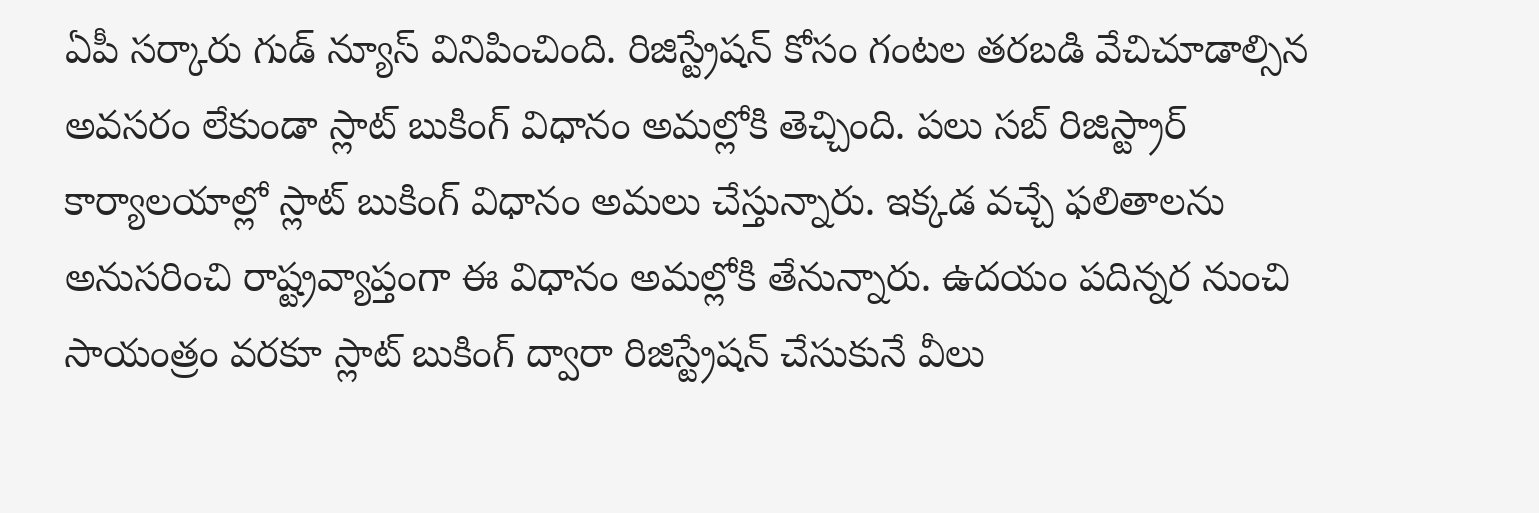ఏపీ సర్కారు గుడ్ న్యూస్ వినిపించింది. రిజిస్ట్రేషన్ కోసం గంటల తరబడి వేచిచూడాల్సిన అవసరం లేకుండా స్లాట్ బుకింగ్ విధానం అమల్లోకి తెచ్చింది. పలు సబ్ రిజిస్ట్రార్ కార్యాలయాల్లో స్లాట్ బుకింగ్ విధానం అమలు చేస్తున్నారు. ఇక్కడ వచ్చే ఫలితాలను అనుసరించి రాష్ట్రవ్యాప్తంగా ఈ విధానం అమల్లోకి తేనున్నారు. ఉదయం పదిన్నర నుంచి సాయంత్రం వరకూ స్లాట్ బుకింగ్ ద్వారా రిజిస్ట్రేషన్ చేసుకునే వీలు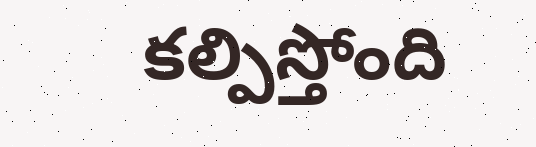కల్పిస్తోంది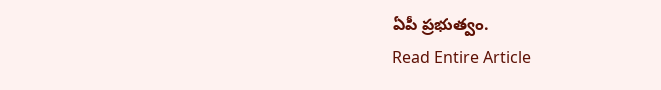ఏపీ ప్రభుత్వం.
Read Entire Article